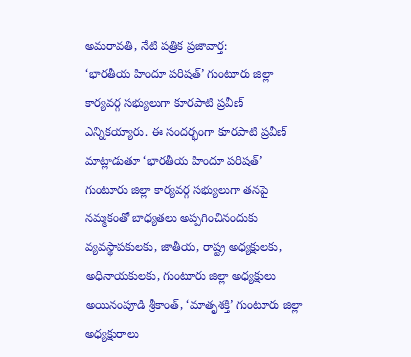అమరావతి, నేటి పత్రిక ప్రజావార్త:
‘భారతీయ హిందూ పరిషత్’ గుంటూరు జిల్లా కార్యవర్గ సభ్యులుగా కూరపాటి ప్రవీణ్ ఎన్నికయ్యారు. ఈ సందర్భంగా కూరపాటి ప్రవీణ్ మాట్లాడుతూ ‘భారతీయ హిందూ పరిషత్’ గుంటూరు జిల్లా కార్యవర్గ సభ్యులుగా తనపై నమ్మకంతో బాధ్యతలు అప్పగించినందుకు వ్యవస్థాపకులకు, జాతీయ, రాష్ట్ర అధ్యక్షులకు, అధినాయకులకు, గుంటూరు జిల్లా అధ్యక్షులు అయినంపూడి శ్రీకాంత్, ‘మాతృశక్తి’ గుంటూరు జిల్లా అధ్యక్షురాలు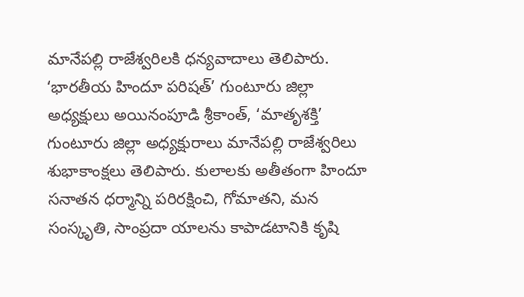మానేపల్లి రాజేశ్వరిలకి ధన్యవాదాలు తెలిపారు. ‘భారతీయ హిందూ పరిషత్’ గుంటూరు జిల్లా అధ్యక్షులు అయినంపూడి శ్రీకాంత్, ‘మాతృశక్తి’ గుంటూరు జిల్లా అధ్యక్షురాలు మానేపల్లి రాజేశ్వరిలు శుభాకాంక్షలు తెలిపారు. కులాలకు అతీతంగా హిందూ సనాతన ధర్మాన్ని పరిరక్షించి, గోమాతని, మన సంస్కృతి, సాంప్రదా యాలను కాపాడటానికి కృషి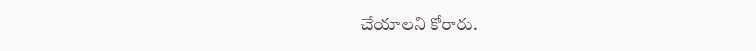చేయాలని కోరారు.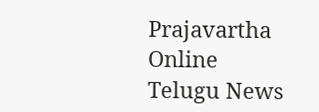Prajavartha Online Telugu News